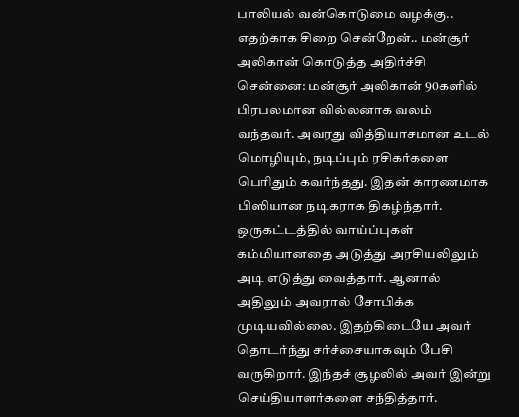பாலியல் வன்கொடுமை வழக்கு.. எதற்காக சிறை சென்றேன்.. மன்சூர் அலிகான் கொடுத்த அதிர்ச்சி
சென்னை: மன்சூர் அலிகான் 90களில் பிரபலமான வில்லனாக வலம் வந்தவர். அவரது வித்தியாசமான உடல் மொழியும், நடிப்பும் ரசிகர்களை பெரிதும் கவர்ந்தது. இதன் காரணமாக பிஸியான நடிகராக திகழ்ந்தார். ஒருகட்டத்தில் வாய்ப்புகள் கம்மியானதை அடுத்து அரசியலிலும் அடி எடுத்து வைத்தார். ஆனால் அதிலும் அவரால் சோபிக்க முடியவில்லை. இதற்கிடையே அவர் தொடர்ந்து சர்ச்சையாகவும் பேசி வருகிறார். இந்தச் சூழலில் அவர் இன்று செய்தியாளர்களை சந்தித்தார்.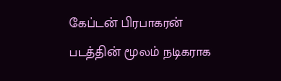கேப்டன் பிரபாகரன் படத்தின் மூலம் நடிகராக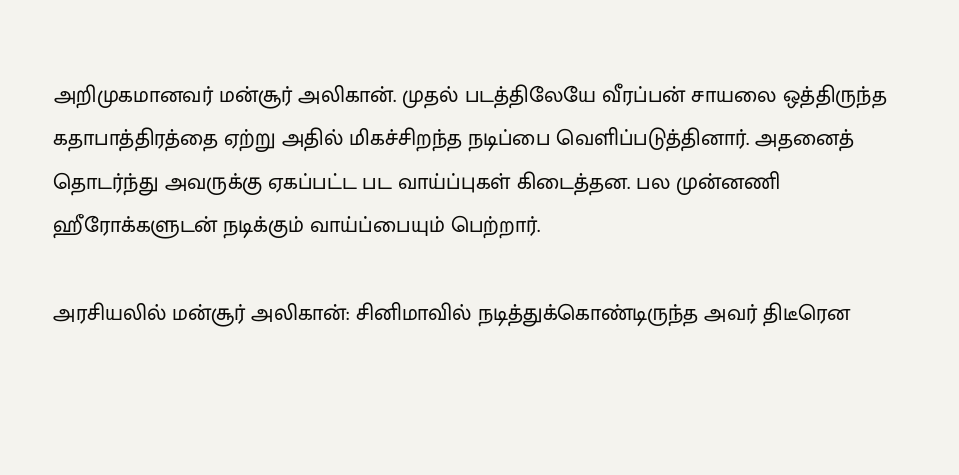அறிமுகமானவர் மன்சூர் அலிகான். முதல் படத்திலேயே வீரப்பன் சாயலை ஒத்திருந்த கதாபாத்திரத்தை ஏற்று அதில் மிகச்சிறந்த நடிப்பை வெளிப்படுத்தினார். அதனைத் தொடர்ந்து அவருக்கு ஏகப்பட்ட பட வாய்ப்புகள் கிடைத்தன. பல முன்னணி ஹீரோக்களுடன் நடிக்கும் வாய்ப்பையும் பெற்றார்.

அரசியலில் மன்சூர் அலிகான்: சினிமாவில் நடித்துக்கொண்டிருந்த அவர் திடீரென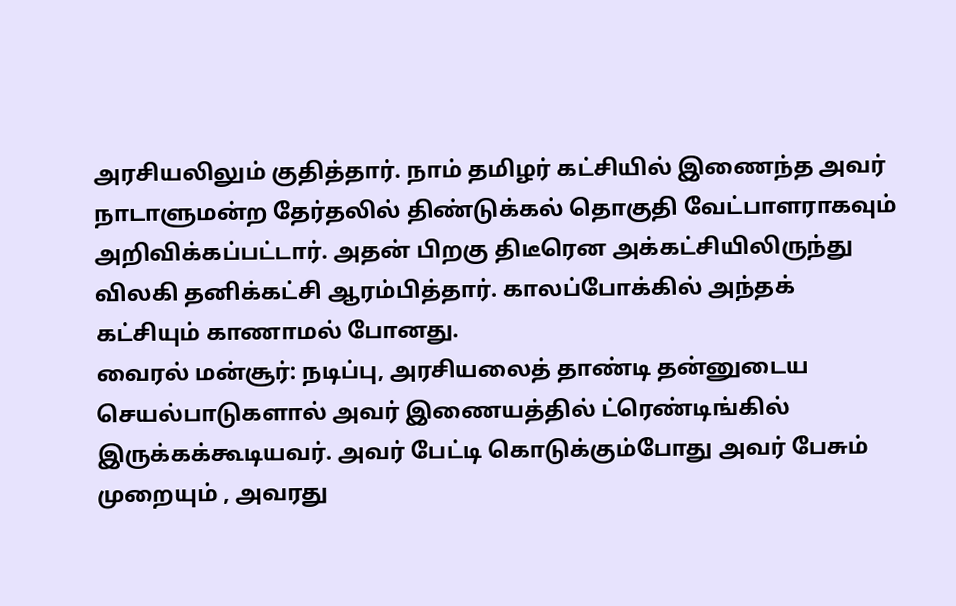அரசியலிலும் குதித்தார். நாம் தமிழர் கட்சியில் இணைந்த அவர் நாடாளுமன்ற தேர்தலில் திண்டுக்கல் தொகுதி வேட்பாளராகவும் அறிவிக்கப்பட்டார். அதன் பிறகு திடீரென அக்கட்சியிலிருந்து விலகி தனிக்கட்சி ஆரம்பித்தார். காலப்போக்கில் அந்தக் கட்சியும் காணாமல் போனது.
வைரல் மன்சூர்: நடிப்பு, அரசியலைத் தாண்டி தன்னுடைய செயல்பாடுகளால் அவர் இணையத்தில் ட்ரெண்டிங்கில் இருக்கக்கூடியவர். அவர் பேட்டி கொடுக்கும்போது அவர் பேசும் முறையும் , அவரது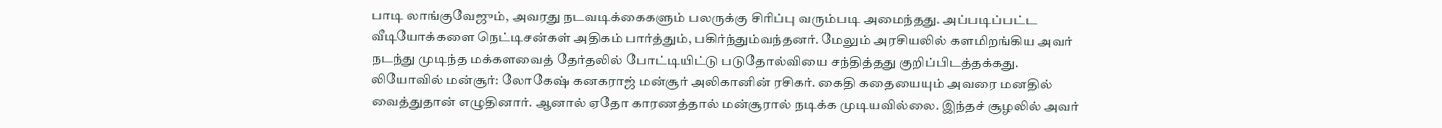பாடி லாங்குவேஜும், அவரது நடவடிக்கைகளும் பலருக்கு சிரிப்பு வரும்படி அமைந்தது. அப்படிப்பட்ட வீடியோக்களை நெட்டிசன்கள் அதிகம் பார்த்தும், பகிர்ந்தும்வந்தனர். மேலும் அரசியலில் களமிறங்கிய அவர் நடந்து முடிந்த மக்களவைத் தேர்தலில் போட்டியிட்டு படுதோல்வியை சந்தித்தது குறிப்பிடத்தக்கது.
லியோவில் மன்சூர்: லோகேஷ் கனகராஜ் மன்சூர் அலிகானின் ரசிகர். கைதி கதையையும் அவரை மனதில் வைத்துதான் எழுதினார். ஆனால் ஏதோ காரணத்தால் மன்சூரால் நடிக்க முடியவில்லை. இந்தச் சூழலில் அவர்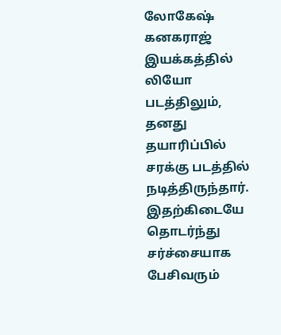லோகேஷ் கனகராஜ் இயக்கத்தில் லியோ படத்திலும், தனது தயாரிப்பில் சரக்கு படத்தில் நடித்திருந்தார். இதற்கிடையே தொடர்ந்து சர்ச்சையாக பேசிவரும்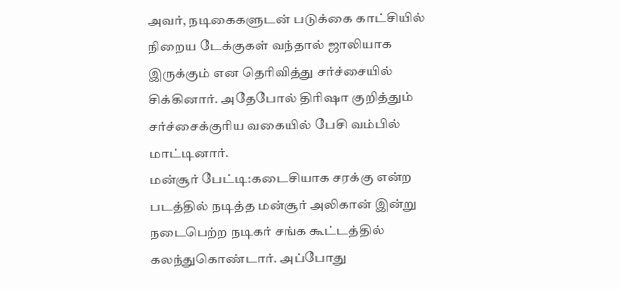அவர், நடிகைகளுடன் படுக்கை காட்சியில் நிறைய டேக்குகள் வந்தால் ஜாலியாக இருக்கும் என தெரிவித்து சர்ச்சையில் சிக்கினார். அதேபோல் திரிஷா குறித்தும் சர்ச்சைக்குரிய வகையில் பேசி வம்பில் மாட்டினார்.
மன்சூர் பேட்டி:கடைசியாக சரக்கு என்ற படத்தில் நடித்த மன்சூர் அலிகான் இன்று நடைபெற்ற நடிகர் சங்க கூட்டத்தில் கலந்துகொண்டார். அப்போது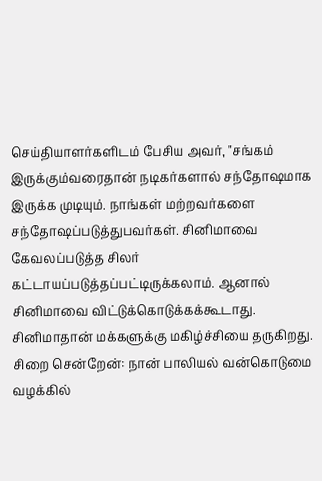செய்தியாளர்களிடம் பேசிய அவர், "சங்கம் இருக்கும்வரைதான் நடிகர்களால் சந்தோஷமாக இருக்க முடியும். நாங்கள் மற்றவர்களை சந்தோஷப்படுத்துபவர்கள். சினிமாவை கேவலப்படுத்த சிலர் கட்டாயப்படுத்தப்பட்டிருக்கலாம். ஆனால் சினிமாவை விட்டுக்கொடுக்கக்கூடாது. சினிமாதான் மக்களுக்கு மகிழ்ச்சியை தருகிறது.
சிறை சென்றேன்: நான் பாலியல் வன்கொடுமை வழக்கில்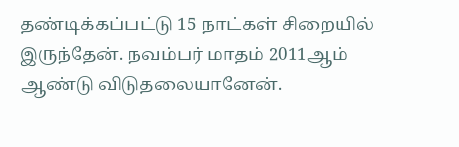தண்டிக்கப்பட்டு 15 நாட்கள் சிறையில் இருந்தேன். நவம்பர் மாதம் 2011ஆம் ஆண்டு விடுதலையானேன்.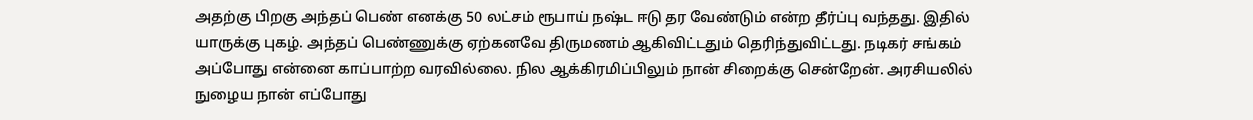அதற்கு பிறகு அந்தப் பெண் எனக்கு 50 லட்சம் ரூபாய் நஷ்ட ஈடு தர வேண்டும் என்ற தீர்ப்பு வந்தது. இதில் யாருக்கு புகழ். அந்தப் பெண்ணுக்கு ஏற்கனவே திருமணம் ஆகிவிட்டதும் தெரிந்துவிட்டது. நடிகர் சங்கம் அப்போது என்னை காப்பாற்ற வரவில்லை. நில ஆக்கிரமிப்பிலும் நான் சிறைக்கு சென்றேன். அரசியலில் நுழைய நான் எப்போது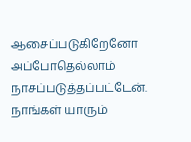ஆசைப்படுகிறேனோ அப்போதெல்லாம் நாசப்படுத்தப்பட்டேன். நாங்கள் யாரும்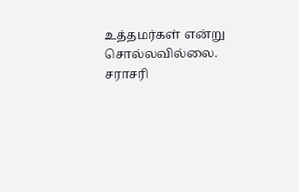உத்தமர்கள் என்று சொல்லவில்லை. சராசரி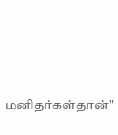மனிதர்கள்தான்"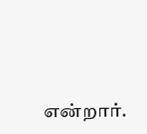என்றார்.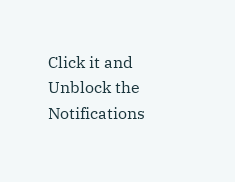Click it and Unblock the Notifications